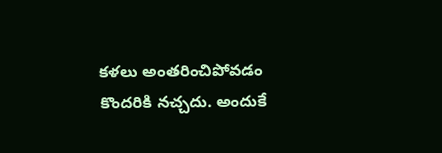కళలు అంతరించిపోవడం కొందరికి నచ్చదు. అందుకే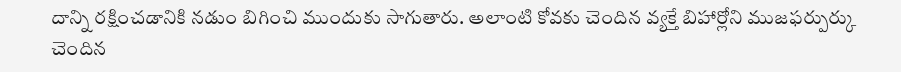దాన్ని రక్షించడానికి నడుం బిగించి ముందుకు సాగుతారు. అలాంటి కోవకు చెందిన వ్యక్తే బిహార్లోని ముజఫర్పుర్కు చెందిన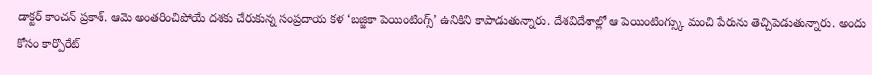డాక్టర్ కాంచన్ ప్రకాశ్. ఆమె అంతరించిపోయే దశకు చేరుకున్న సంప్రదాయ కళ ‘బజ్జికా పెయింటింగ్స్’ ఉనికిని కాపాడుతున్నారు. దేశవిదేశాల్లో ఆ పెయింటింగ్స్కు మంచి పేరును తెచ్చిపెడుతున్నారు. అందు కోసం కార్పొరేట్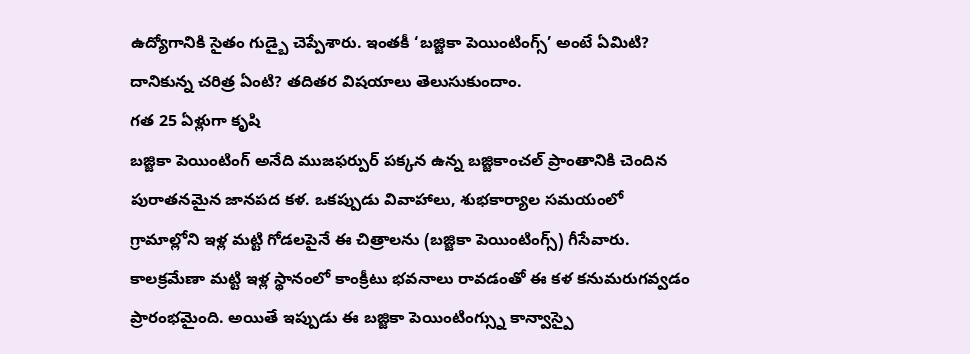ఉద్యోగానికి సైతం గుడ్బై చెప్పేశారు. ఇంతకీ ‘బజ్జికా పెయింటింగ్స్’ అంటే ఏమిటి? దానికున్న చరిత్ర ఏంటి? తదితర విషయాలు తెలుసుకుందాం.
గత 25 ఏళ్లుగా కృషి
బజ్జికా పెయింటింగ్ అనేది ముజఫర్పుర్ పక్కన ఉన్న బజ్జికాంచల్ ప్రాంతానికి చెందిన పురాతనమైన జానపద కళ. ఒకప్పుడు వివాహాలు, శుభకార్యాల సమయంలో గ్రామాల్లోని ఇళ్ల మట్టి గోడలపైనే ఈ చిత్రాలను (బజ్జికా పెయింటింగ్స్) గీసేవారు. కాలక్రమేణా మట్టి ఇళ్ల స్థానంలో కాంక్రీటు భవనాలు రావడంతో ఈ కళ కనుమరుగవ్వడం ప్రారంభమైంది. అయితే ఇప్పుడు ఈ బజ్జికా పెయింటింగ్స్ను కాన్వాస్పై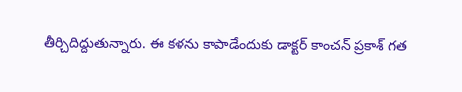తీర్చిదిద్దుతున్నారు. ఈ కళను కాపాడేందుకు డాక్టర్ కాంచన్ ప్రకాశ్ గత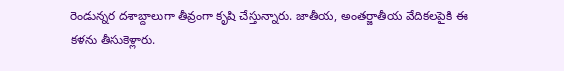రెండున్నర దశాబ్దాలుగా తీవ్రంగా కృషి చేస్తున్నారు. జాతీయ, అంతర్జాతీయ వేదికలపైకి ఈ కళను తీసుకెళ్లారు.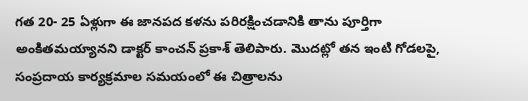గత 20- 25 ఏళ్లుగా ఈ జానపద కళను పరిరక్షించడానికి తాను పూర్తిగా అంకితమయ్యానని డాక్టర్ కాంచన్ ప్రకాశ్ తెలిపారు. మొదట్లో తన ఇంటి గోడలపై, సంప్రదాయ కార్యక్రమాల సమయంలో ఈ చిత్రాలను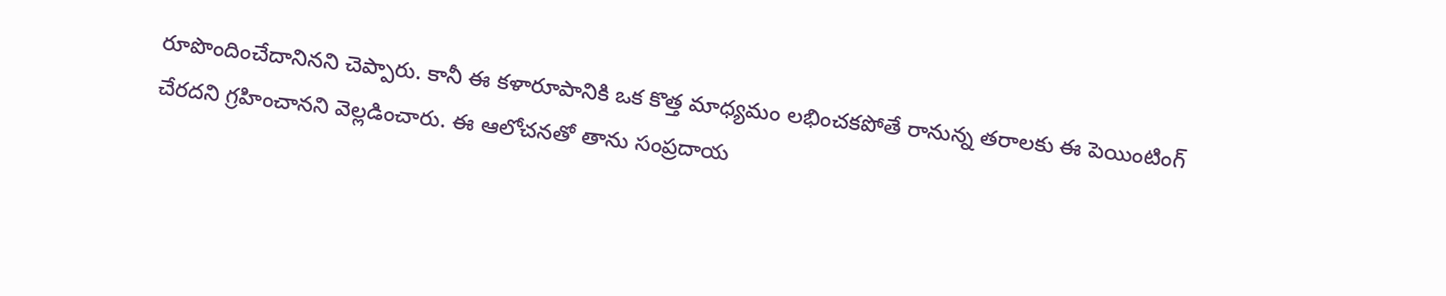రూపొందించేదానినని చెప్పారు. కానీ ఈ కళారూపానికి ఒక కొత్త మాధ్యమం లభించకపోతే రానున్న తరాలకు ఈ పెయింటింగ్ చేరదని గ్రహించానని వెల్లడించారు. ఈ ఆలోచనతో తాను సంప్రదాయ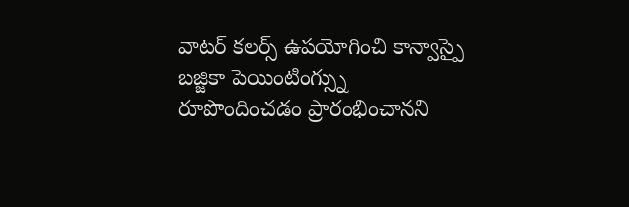వాటర్ కలర్స్ ఉపయోగించి కాన్వాస్పై బజ్జికా పెయింటింగ్స్ను రూపొందించడం ప్రారంభించానని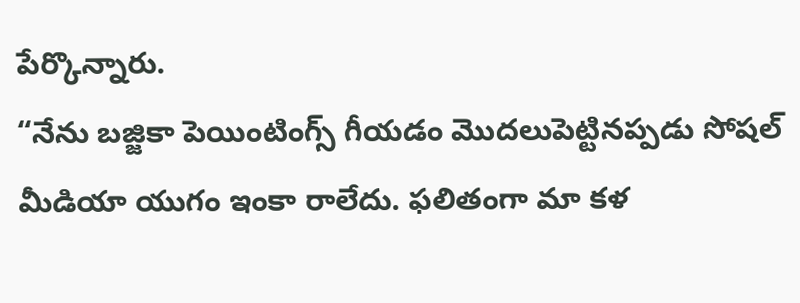పేర్కొన్నారు.
“నేను బజ్జికా పెయింటింగ్స్ గీయడం మొదలుపెట్టినప్పడు సోషల్ మీడియా యుగం ఇంకా రాలేదు. ఫలితంగా మా కళ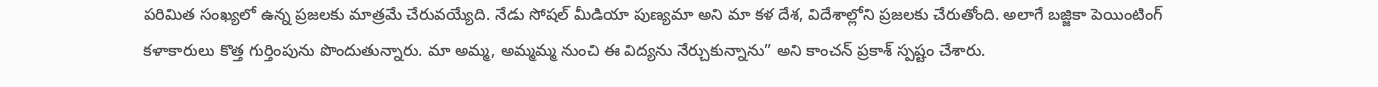పరిమిత సంఖ్యలో ఉన్న ప్రజలకు మాత్రమే చేరువయ్యేది. నేడు సోషల్ మీడియా పుణ్యమా అని మా కళ దేశ, విదేశాల్లోని ప్రజలకు చేరుతోంది. అలాగే బజ్జికా పెయింటింగ్ కళాకారులు కొత్త గుర్తింపును పొందుతున్నారు. మా అమ్మ, అమ్మమ్మ నుంచి ఈ విద్యను నేర్చుకున్నాను” అని కాంచన్ ప్రకాశ్ స్పష్టం చేశారు.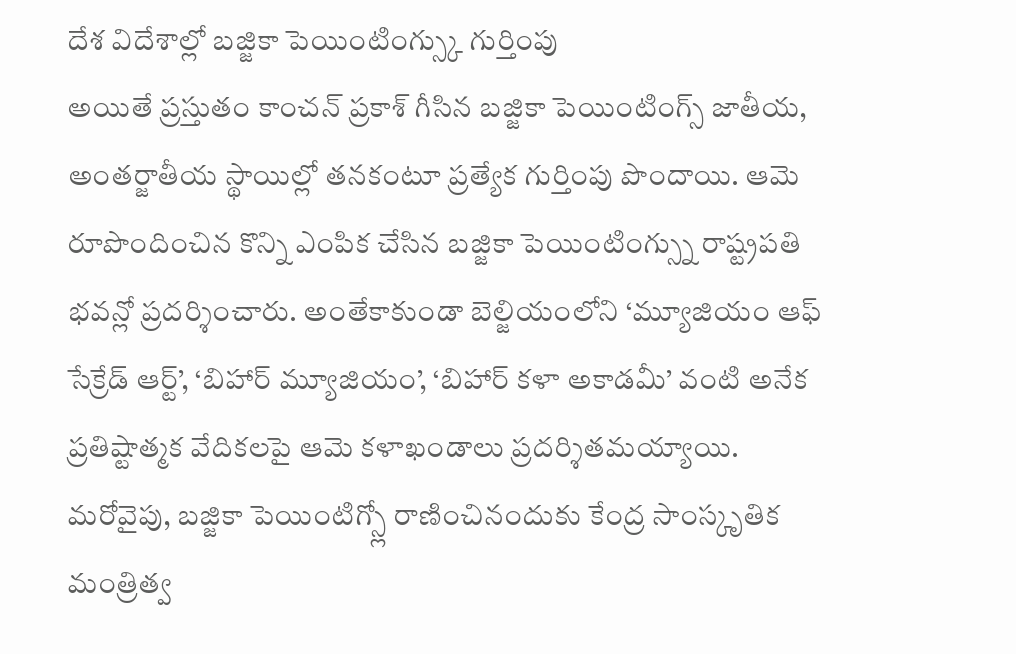దేశ విదేశాల్లో బజ్జికా పెయింటింగ్స్కు గుర్తింపు
అయితే ప్రస్తుతం కాంచన్ ప్రకాశ్ గీసిన బజ్జికా పెయింటింగ్స్ జాతీయ, అంతర్జాతీయ స్థాయిల్లో తనకంటూ ప్రత్యేక గుర్తింపు పొందాయి. ఆమె రూపొందించిన కొన్ని ఎంపిక చేసిన బజ్జికా పెయింటింగ్స్ను రాష్ట్రపతి భవన్లో ప్రదర్శించారు. అంతేకాకుండా బెల్జియంలోని ‘మ్యూజియం ఆఫ్ సేక్రేడ్ ఆర్ట్’, ‘బిహార్ మ్యూజియం’, ‘బిహార్ కళా అకాడమీ’ వంటి అనేక ప్రతిష్టాత్మక వేదికలపై ఆమె కళాఖండాలు ప్రదర్శితమయ్యాయి. మరోవైపు, బజ్జికా పెయింటిగ్స్లో రాణించినందుకు కేంద్ర సాంస్కృతిక మంత్రిత్వ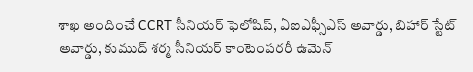శాఖ అందించే CCRT సీనియర్ ఫెలోషిప్, ఏఐఎఫ్సీఎస్ అవార్డు, బిహార్ స్టేట్ అవార్డు, కుముద్ శర్మ సీనియర్ కాంటెంపరరీ ఉమెన్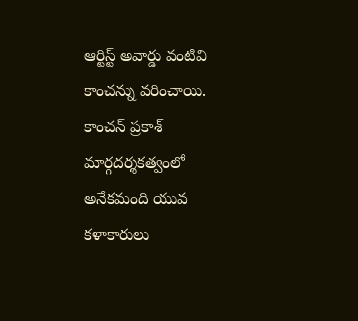ఆర్టిస్ట్ అవార్డు వంటివి కాంచన్ను వరించాయి. కాంచన్ ప్రకాశ్ మార్గదర్శకత్వంలో అనేకమంది యువ కళాకారులు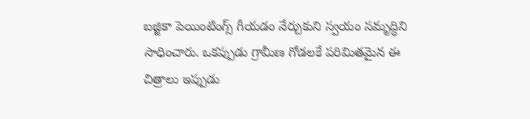బజ్జికా పెయింటింగ్స్ గీయడం నేర్చుకుని స్వయం సమృద్ధిని సాధించారు. ఒకప్పుడు గ్రామీణ గోడలకే పరిమితమైన ఈ చిత్రాలు ఇప్పుడు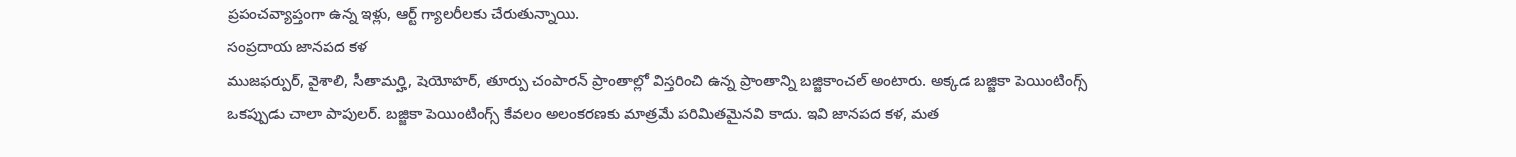ప్రపంచవ్యాప్తంగా ఉన్న ఇళ్లు, ఆర్ట్ గ్యాలరీలకు చేరుతున్నాయి.
సంప్రదాయ జానపద కళ
ముజఫర్పుర్, వైశాలి, సీతామర్హి, షెయోహర్, తూర్పు చంపారన్ ప్రాంతాల్లో విస్తరించి ఉన్న ప్రాంతాన్ని బజ్జికాంచల్ అంటారు. అక్కడ బజ్జికా పెయింటింగ్స్ ఒకప్పుడు చాలా పాపులర్. బజ్జికా పెయింటింగ్స్ కేవలం అలంకరణకు మాత్రమే పరిమితమైనవి కాదు. ఇవి జానపద కళ, మత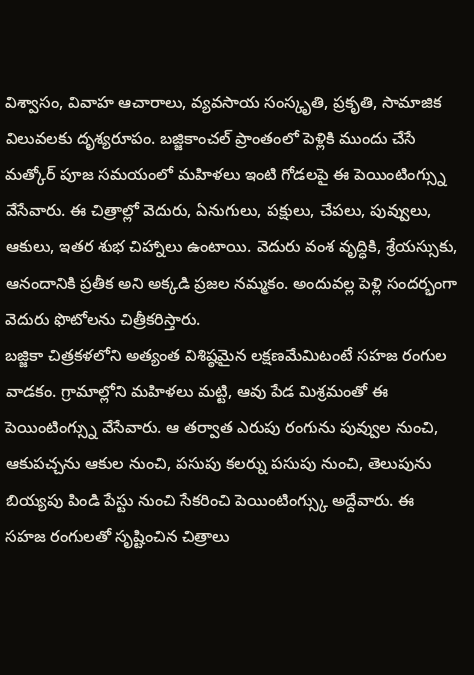విశ్వాసం, వివాహ ఆచారాలు, వ్యవసాయ సంస్కృతి, ప్రకృతి, సామాజిక విలువలకు దృశ్యరూపం. బజ్జికాంచల్ ప్రాంతంలో పెళ్లికి ముందు చేసే మత్కోర్ పూజ సమయంలో మహిళలు ఇంటి గోడలపై ఈ పెయింటింగ్స్ను వేసేవారు. ఈ చిత్రాల్లో వెదురు, ఏనుగులు, పక్షులు, చేపలు, పువ్వులు, ఆకులు, ఇతర శుభ చిహ్నాలు ఉంటాయి. వెదురు వంశ వృద్ధికి, శ్రేయస్సుకు, ఆనందానికి ప్రతీక అని అక్కడి ప్రజల నమ్మకం. అందువల్ల పెళ్లి సందర్భంగా వెదురు ఫొటోలను చిత్రీకరిస్తారు.
బజ్జికా చిత్రకళలోని అత్యంత విశిష్ఠమైన లక్షణమేమిటంటే సహజ రంగుల వాడకం. గ్రామాల్లోని మహిళలు మట్టి, ఆవు పేడ మిశ్రమంతో ఈ పెయింటింగ్స్ను వేసేవారు. ఆ తర్వాత ఎరుపు రంగును పువ్వుల నుంచి, ఆకుపచ్చను ఆకుల నుంచి, పసుపు కలర్ను పసుపు నుంచి, తెలుపును బియ్యపు పిండి పేస్టు నుంచి సేకరించి పెయింటింగ్స్కు అద్దేవారు. ఈ సహజ రంగులతో సృష్టించిన చిత్రాలు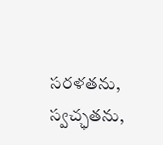సరళతను, స్వచ్ఛతను,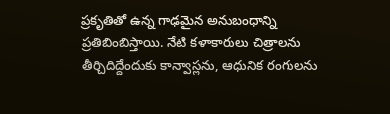ప్రకృతితో ఉన్న గాఢమైన అనుబంధాన్ని ప్రతిబింబిస్తాయి. నేటి కళాకారులు చిత్రాలను తీర్చిదిద్దేందుకు కాన్వాస్లను, ఆధునిక రంగులను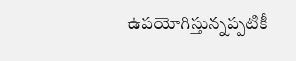ఉపయోగిస్తున్నప్పటికీ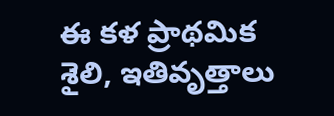ఈ కళ ప్రాథమిక శైలి, ఇతివృత్తాలు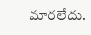మారలేదు.